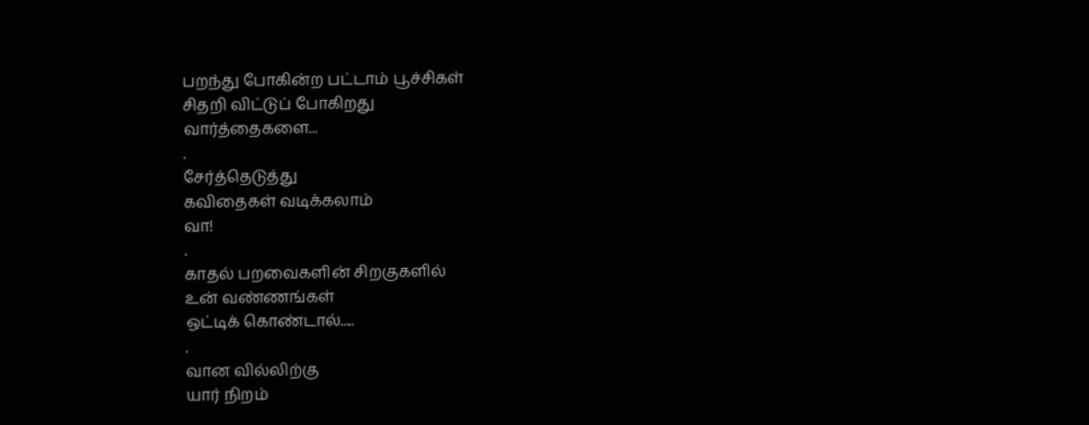பறந்து போகின்ற பட்டாம் பூச்சிகள்
சிதறி விட்டுப் போகிறது
வார்த்தைகளை...
.
சேர்த்தெடுத்து
கவிதைகள் வடிக்கலாம்
வா!
.
காதல் பறவைகளின் சிறகுகளில்
உன் வண்ணங்கள்
ஒட்டிக் கொண்டால்.....
.
வான வில்லிற்கு
யார் நிறம்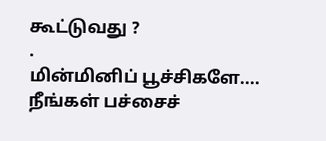கூட்டுவது ?
.
மின்மினிப் பூச்சிகளே....
நீங்கள் பச்சைச்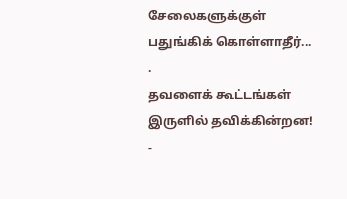சேலைகளுக்குள்
பதுங்கிக் கொள்ளாதீர்...
.
தவளைக் கூட்டங்கள்
இருளில் தவிக்கின்றன!
-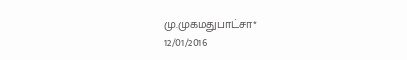மு.முகமதுபாட்சா*
12/01/2016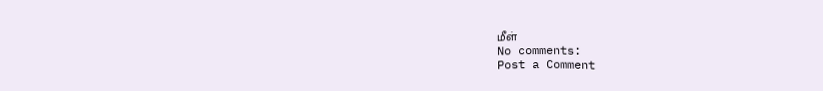மீள்
No comments:
Post a Comment